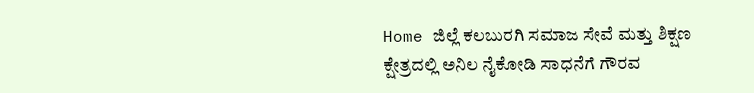Home ಜಿಲ್ಲೆ ಕಲಬುರಗಿ ಸಮಾಜ ಸೇವೆ ಮತ್ತು ಶಿಕ್ಷಣ ಕ್ಷೇತ್ರದಲ್ಲಿ ಅನಿಲ ನೈಕೋಡಿ ಸಾಧನೆಗೆ ಗೌರವ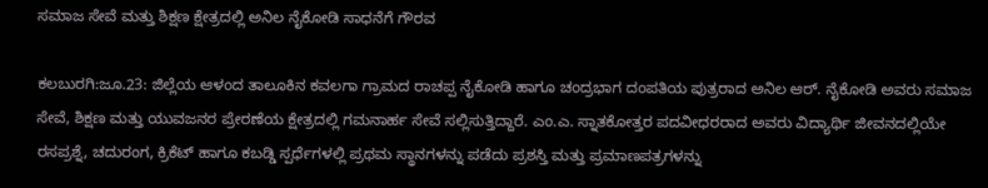ಸಮಾಜ ಸೇವೆ ಮತ್ತು ಶಿಕ್ಷಣ ಕ್ಷೇತ್ರದಲ್ಲಿ ಅನಿಲ ನೈಕೋಡಿ ಸಾಧನೆಗೆ ಗೌರವ

ಕಲಬುರಗಿ:ಜೂ.23: ಜಿಲ್ಲೆಯ ಆಳಂದ ತಾಲೂಕಿನ ಕವಲಗಾ ಗ್ರಾಮದ ರಾಚಪ್ಪ ನೈಕೋಡಿ ಹಾಗೂ ಚಂದ್ರಭಾಗ ದಂಪತಿಯ ಪುತ್ರರಾದ ಅನಿಲ ಆರ್. ನೈಕೋಡಿ ಅವರು ಸಮಾಜ ಸೇವೆ, ಶಿಕ್ಷಣ ಮತ್ತು ಯುವಜನರ ಪ್ರೇರಣೆಯ ಕ್ಷೇತ್ರದಲ್ಲಿ ಗಮನಾರ್ಹ ಸೇವೆ ಸಲ್ಲಿಸುತ್ತಿದ್ದಾರೆ. ಎಂ.ಎ. ಸ್ನಾತಕೋತ್ತರ ಪದವೀಧರರಾದ ಅವರು ವಿದ್ಯಾರ್ಥಿ ಜೀವನದಲ್ಲಿಯೇ ರಸಪ್ರಶ್ನೆ, ಚದುರಂಗ, ಕ್ರಿಕೆಟ್ ಹಾಗೂ ಕಬಡ್ಡಿ ಸ್ಪರ್ಧೆಗಳಲ್ಲಿ ಪ್ರಥಮ ಸ್ಥಾನಗಳನ್ನು ಪಡೆದು ಪ್ರಶಸ್ತಿ ಮತ್ತು ಪ್ರಮಾಣಪತ್ರಗಳನ್ನು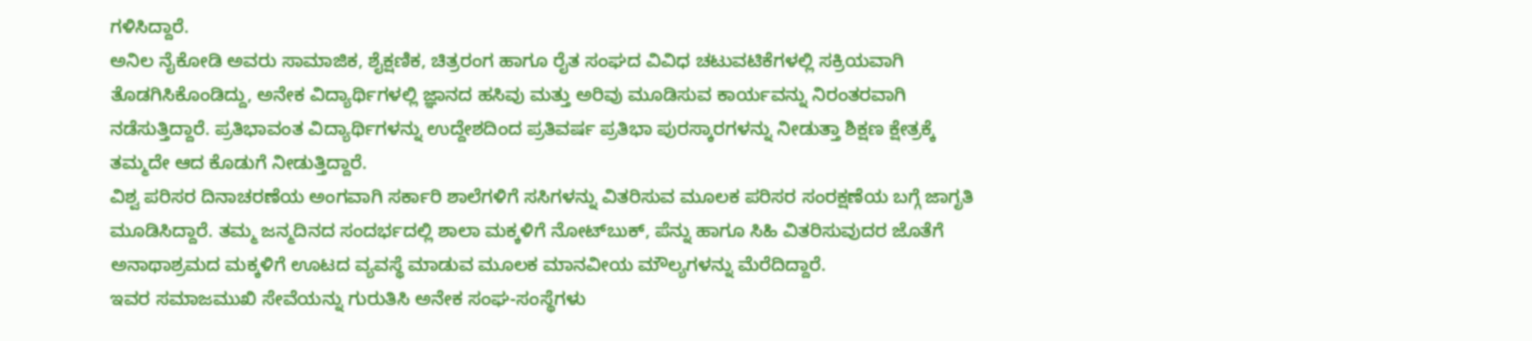ಗಳಿಸಿದ್ದಾರೆ.
ಅನಿಲ ನೈಕೋಡಿ ಅವರು ಸಾಮಾಜಿಕ, ಶೈಕ್ಷಣಿಕ, ಚಿತ್ರರಂಗ ಹಾಗೂ ರೈತ ಸಂಘದ ವಿವಿಧ ಚಟುವಟಿಕೆಗಳಲ್ಲಿ ಸಕ್ರಿಯವಾಗಿ ತೊಡಗಿಸಿಕೊಂಡಿದ್ದು, ಅನೇಕ ವಿದ್ಯಾರ್ಥಿಗಳಲ್ಲಿ ಜ್ಞಾನದ ಹಸಿವು ಮತ್ತು ಅರಿವು ಮೂಡಿಸುವ ಕಾರ್ಯವನ್ನು ನಿರಂತರವಾಗಿ ನಡೆಸುತ್ತಿದ್ದಾರೆ. ಪ್ರತಿಭಾವಂತ ವಿದ್ಯಾರ್ಥಿಗಳನ್ನು ಉದ್ದೇಶದಿಂದ ಪ್ರತಿವರ್ಷ ಪ್ರತಿಭಾ ಪುರಸ್ಕಾರಗಳನ್ನು ನೀಡುತ್ತಾ ಶಿಕ್ಷಣ ಕ್ಷೇತ್ರಕ್ಕೆ ತಮ್ಮದೇ ಆದ ಕೊಡುಗೆ ನೀಡುತ್ತಿದ್ದಾರೆ.
ವಿಶ್ವ ಪರಿಸರ ದಿನಾಚರಣೆಯ ಅಂಗವಾಗಿ ಸರ್ಕಾರಿ ಶಾಲೆಗಳಿಗೆ ಸಸಿಗಳನ್ನು ವಿತರಿಸುವ ಮೂಲಕ ಪರಿಸರ ಸಂರಕ್ಷಣೆಯ ಬಗ್ಗೆ ಜಾಗೃತಿ ಮೂಡಿಸಿದ್ದಾರೆ. ತಮ್ಮ ಜನ್ಮದಿನದ ಸಂದರ್ಭದಲ್ಲಿ ಶಾಲಾ ಮಕ್ಕಳಿಗೆ ನೋಟ್‍ಬುಕ್, ಪೆನ್ನು ಹಾಗೂ ಸಿಹಿ ವಿತರಿಸುವುದರ ಜೊತೆಗೆ ಅನಾಥಾಶ್ರಮದ ಮಕ್ಕಳಿಗೆ ಊಟದ ವ್ಯವಸ್ಥೆ ಮಾಡುವ ಮೂಲಕ ಮಾನವೀಯ ಮೌಲ್ಯಗಳನ್ನು ಮೆರೆದಿದ್ದಾರೆ.
ಇವರ ಸಮಾಜಮುಖಿ ಸೇವೆಯನ್ನು ಗುರುತಿಸಿ ಅನೇಕ ಸಂಘ-ಸಂಸ್ಥೆಗಳು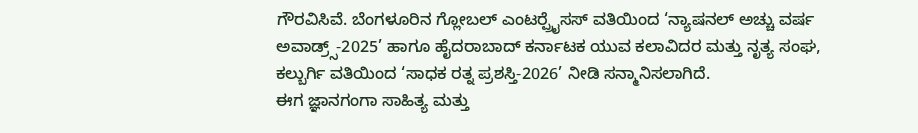ಗೌರವಿಸಿವೆ. ಬೆಂಗಳೂರಿನ ಗ್ಲೋಬಲ್ ಎಂಟರ್‍ಪ್ರೈಸಸ್ ವತಿಯಿಂದ ‘ನ್ಯಾಷನಲ್ ಅಚ್ಚು ವರ್ಷ ಅವಾಡ್ರ್ಸ್-2025’ ಹಾಗೂ ಹೈದರಾಬಾದ್ ಕರ್ನಾಟಕ ಯುವ ಕಲಾವಿದರ ಮತ್ತು ನೃತ್ಯ ಸಂಘ, ಕಲ್ಬುರ್ಗಿ ವತಿಯಿಂದ ‘ಸಾಧಕ ರತ್ನ ಪ್ರಶಸ್ತಿ-2026’ ನೀಡಿ ಸನ್ಮಾನಿಸಲಾಗಿದೆ.
ಈಗ ಜ್ಞಾನಗಂಗಾ ಸಾಹಿತ್ಯ ಮತ್ತು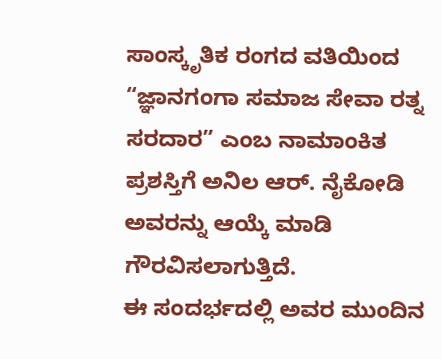ಸಾಂಸ್ಕೃತಿಕ ರಂಗದ ವತಿಯಿಂದ “ಜ್ಞಾನಗಂಗಾ ಸಮಾಜ ಸೇವಾ ರತ್ನ ಸರದಾರ” ಎಂಬ ನಾಮಾಂಕಿತ ಪ್ರಶಸ್ತಿಗೆ ಅನಿಲ ಆರ್. ನೈಕೋಡಿ ಅವರನ್ನು ಆಯ್ಕೆ ಮಾಡಿ ಗೌರವಿಸಲಾಗುತ್ತಿದೆ.
ಈ ಸಂದರ್ಭದಲ್ಲಿ ಅವರ ಮುಂದಿನ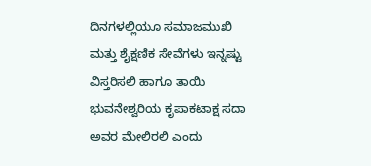ದಿನಗಳಲ್ಲಿಯೂ ಸಮಾಜಮುಖಿ ಮತ್ತು ಶೈಕ್ಷಣಿಕ ಸೇವೆಗಳು ಇನ್ನಷ್ಟು ವಿಸ್ತರಿಸಲಿ ಹಾಗೂ ತಾಯಿ ಭುವನೇಶ್ವರಿಯ ಕೃಪಾಕಟಾಕ್ಷ ಸದಾ ಅವರ ಮೇಲಿರಲಿ ಎಂದು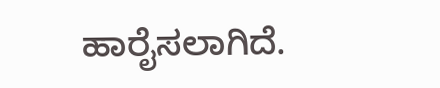ಹಾರೈಸಲಾಗಿದೆ.